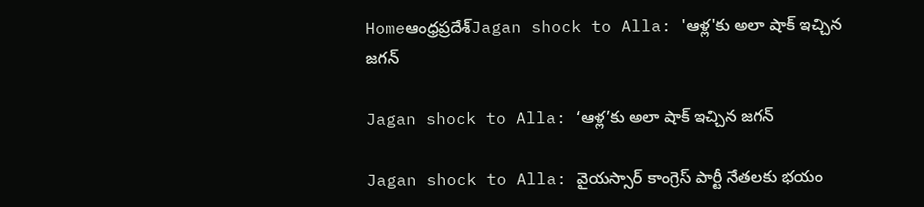Homeఆంధ్రప్రదేశ్‌Jagan shock to Alla: 'ఆళ్ల'కు అలా షాక్ ఇచ్చిన జగన్

Jagan shock to Alla: ‘ఆళ్ల’కు అలా షాక్ ఇచ్చిన జగన్

Jagan shock to Alla: వైయస్సార్ కాంగ్రెస్ పార్టీ నేతలకు భయం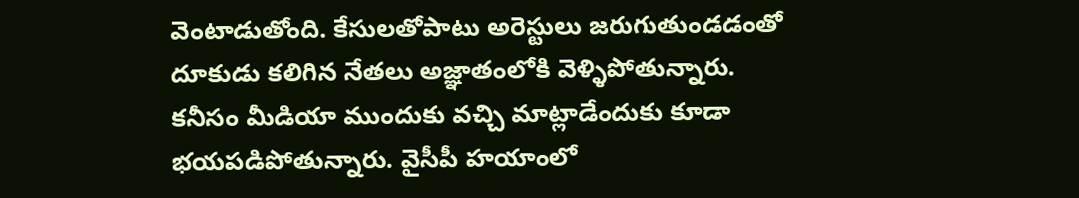వెంటాడుతోంది. కేసులతోపాటు అరెస్టులు జరుగుతుండడంతో దూకుడు కలిగిన నేతలు అజ్ఞాతంలోకి వెళ్ళిపోతున్నారు. కనీసం మీడియా ముందుకు వచ్చి మాట్లాడేందుకు కూడా భయపడిపోతున్నారు. వైసీపీ హయాంలో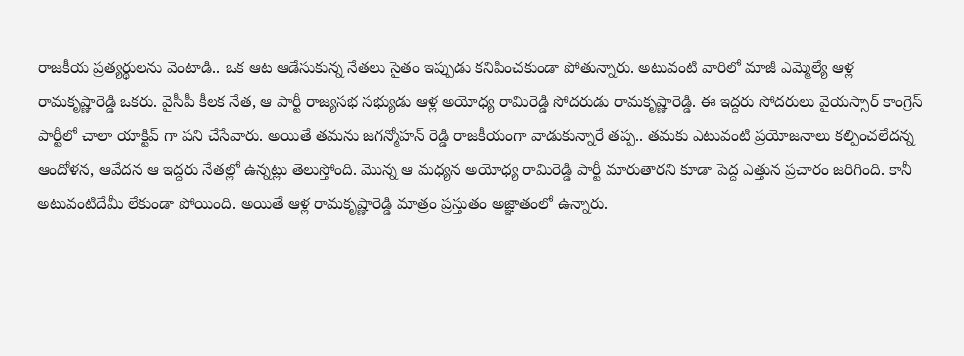రాజకీయ ప్రత్యర్థులను వెంటాడి.. ఒక ఆట ఆడేసుకున్న నేతలు సైతం ఇప్పుడు కనిపించకుండా పోతున్నారు. అటువంటి వారిలో మాజీ ఎమ్మెల్యే ఆళ్ల రామకృష్ణారెడ్డి ఒకరు. వైసీపీ కీలక నేత, ఆ పార్టీ రాజ్యసభ సభ్యుడు ఆళ్ల అయోధ్య రామిరెడ్డి సోదరుడు రామకృష్ణారెడ్డి. ఈ ఇద్దరు సోదరులు వైయస్సార్ కాంగ్రెస్ పార్టీలో చాలా యాక్టివ్ గా పని చేసేవారు. అయితే తమను జగన్మోహన్ రెడ్డి రాజకీయంగా వాడుకున్నారే తప్ప.. తమకు ఎటువంటి ప్రయోజనాలు కల్పించలేదన్న ఆందోళన, ఆవేదన ఆ ఇద్దరు నేతల్లో ఉన్నట్లు తెలుస్తోంది. మొన్న ఆ మధ్యన అయోధ్య రామిరెడ్డి పార్టీ మారుతారని కూడా పెద్ద ఎత్తున ప్రచారం జరిగింది. కానీ అటువంటిదేమీ లేకుండా పోయింది. అయితే ఆళ్ల రామకృష్ణారెడ్డి మాత్రం ప్రస్తుతం అజ్ఞాతంలో ఉన్నారు.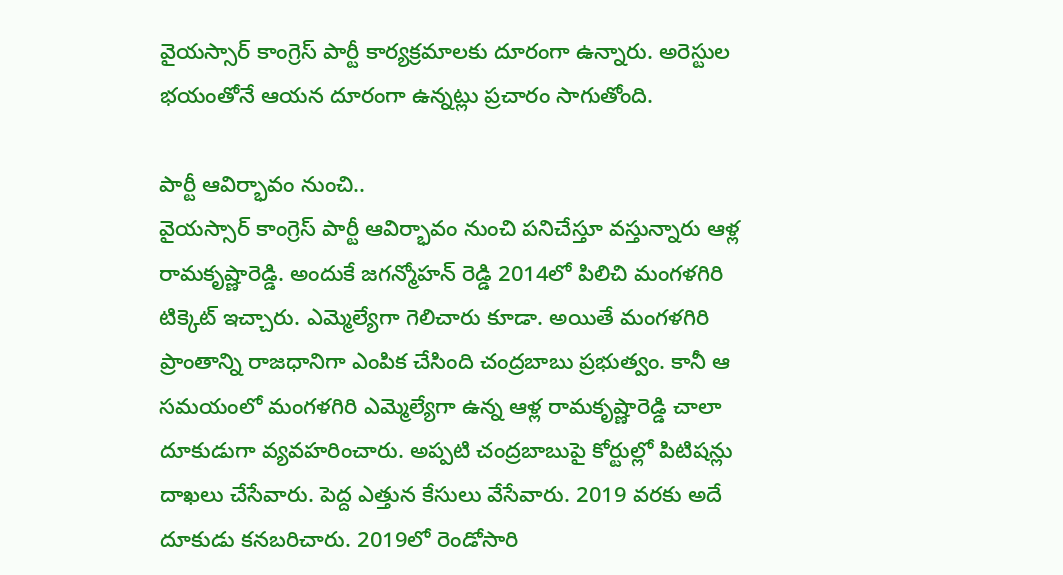వైయస్సార్ కాంగ్రెస్ పార్టీ కార్యక్రమాలకు దూరంగా ఉన్నారు. అరెస్టుల భయంతోనే ఆయన దూరంగా ఉన్నట్లు ప్రచారం సాగుతోంది.

పార్టీ ఆవిర్భావం నుంచి..
వైయస్సార్ కాంగ్రెస్ పార్టీ ఆవిర్భావం నుంచి పనిచేస్తూ వస్తున్నారు ఆళ్ల రామకృష్ణారెడ్డి. అందుకే జగన్మోహన్ రెడ్డి 2014లో పిలిచి మంగళగిరి టిక్కెట్ ఇచ్చారు. ఎమ్మెల్యేగా గెలిచారు కూడా. అయితే మంగళగిరి ప్రాంతాన్ని రాజధానిగా ఎంపిక చేసింది చంద్రబాబు ప్రభుత్వం. కానీ ఆ సమయంలో మంగళగిరి ఎమ్మెల్యేగా ఉన్న ఆళ్ల రామకృష్ణారెడ్డి చాలా దూకుడుగా వ్యవహరించారు. అప్పటి చంద్రబాబుపై కోర్టుల్లో పిటిషన్లు దాఖలు చేసేవారు. పెద్ద ఎత్తున కేసులు వేసేవారు. 2019 వరకు అదే దూకుడు కనబరిచారు. 2019లో రెండోసారి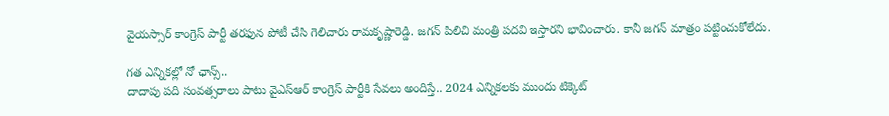వైయస్సార్ కాంగ్రెస్ పార్టీ తరఫున పోటీ చేసి గెలిచారు రామకృష్ణారెడ్డి. జగన్ పిలిచి మంత్రి పదవి ఇస్తారని భావించారు. కానీ జగన్ మాత్రం పట్టించుకోలేదు.

గత ఎన్నికల్లో నో ఛాన్స్..
దాదాపు పది సంవత్సరాలు పాటు వైఎస్ఆర్ కాంగ్రెస్ పార్టీకి సేవలు అందిస్తే.. 2024 ఎన్నికలకు ముందు టిక్కెట్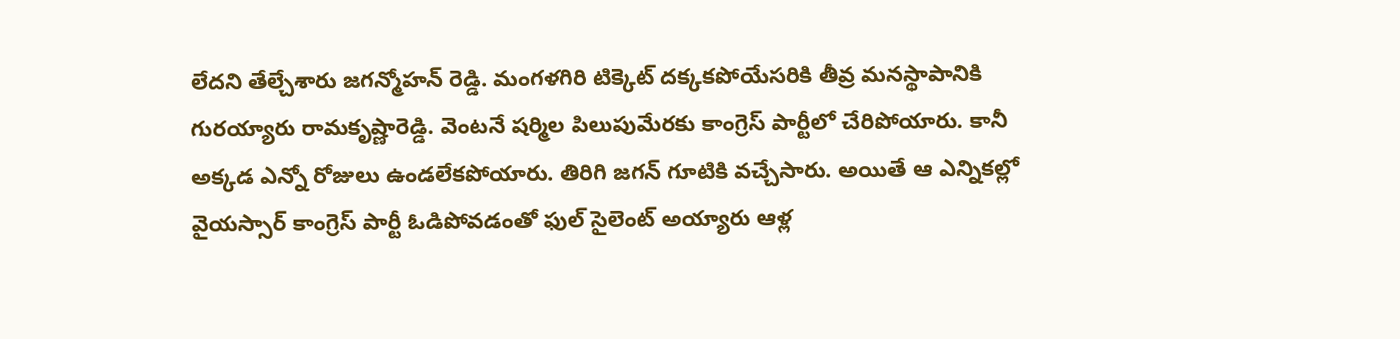లేదని తేల్చేశారు జగన్మోహన్ రెడ్డి. మంగళగిరి టిక్కెట్ దక్కకపోయేసరికి తీవ్ర మనస్థాపానికి గురయ్యారు రామకృష్ణారెడ్డి. వెంటనే షర్మిల పిలుపుమేరకు కాంగ్రెస్ పార్టీలో చేరిపోయారు. కానీ అక్కడ ఎన్నో రోజులు ఉండలేకపోయారు. తిరిగి జగన్ గూటికి వచ్చేసారు. అయితే ఆ ఎన్నికల్లో వైయస్సార్ కాంగ్రెస్ పార్టీ ఓడిపోవడంతో ఫుల్ సైలెంట్ అయ్యారు ఆళ్ల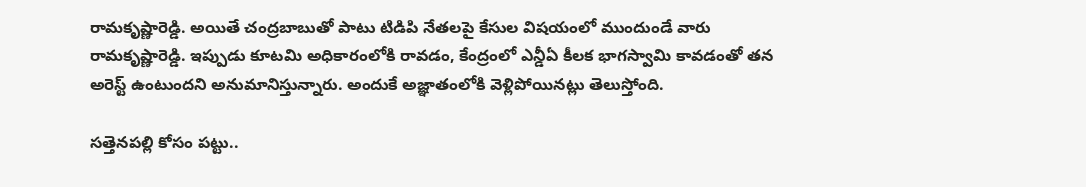రామకృష్ణారెడ్డి. అయితే చంద్రబాబుతో పాటు టిడిపి నేతలపై కేసుల విషయంలో ముందుండే వారు రామకృష్ణారెడ్డి. ఇప్పుడు కూటమి అధికారంలోకి రావడం, కేంద్రంలో ఎన్డీఏ కీలక భాగస్వామి కావడంతో తన అరెస్ట్ ఉంటుందని అనుమానిస్తున్నారు. అందుకే అజ్ఞాతంలోకి వెళ్లిపోయినట్లు తెలుస్తోంది.

సత్తెనపల్లి కోసం పట్టు..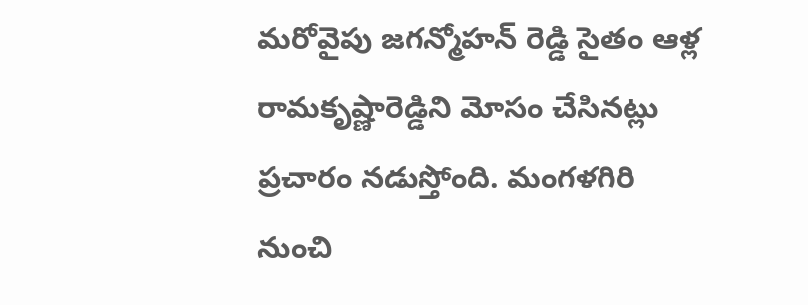మరోవైపు జగన్మోహన్ రెడ్డి సైతం ఆళ్ల రామకృష్ణారెడ్డిని మోసం చేసినట్లు ప్రచారం నడుస్తోంది. మంగళగిరి నుంచి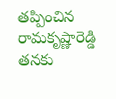తప్పించిన రామకృష్ణారెడ్డి తనకు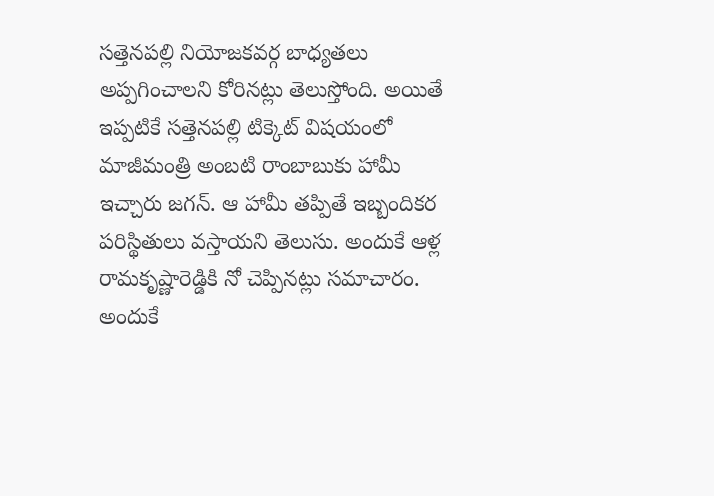సత్తెనపల్లి నియోజకవర్గ బాధ్యతలు అప్పగించాలని కోరినట్లు తెలుస్తోంది. అయితే ఇప్పటికే సత్తెనపల్లి టిక్కెట్ విషయంలో మాజీమంత్రి అంబటి రాంబాబుకు హామీ ఇచ్చారు జగన్. ఆ హామీ తప్పితే ఇబ్బందికర పరిస్థితులు వస్తాయని తెలుసు. అందుకే ఆళ్ల రామకృష్ణారెడ్డికి నో చెప్పినట్లు సమాచారం. అందుకే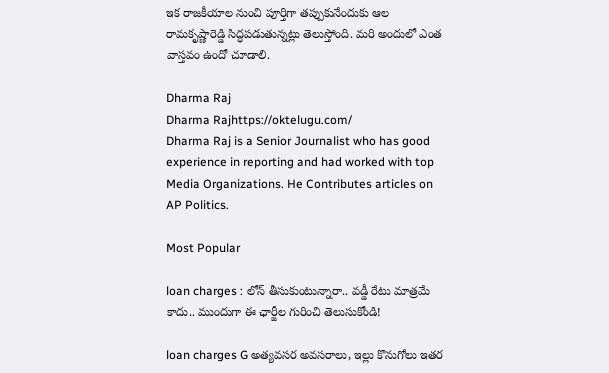ఇక రాజకీయాల నుంచి పూర్తిగా తప్పుకునేందుకు ఆల రామకృష్ణారెడ్డి సిద్ధపడుతున్నట్లు తెలుస్తోంది. మరి అందులో ఎంత వాస్తవం ఉందో చూడాలి.

Dharma Raj
Dharma Rajhttps://oktelugu.com/
Dharma Raj is a Senior Journalist who has good experience in reporting and had worked with top Media Organizations. He Contributes articles on AP Politics.

Most Popular

loan charges : లోన్ తీసుకుంటున్నారా.. వడ్డీ రేటు మాత్రమే కాదు.. ముందుగా ఈ ఛార్జీల గురించి తెలుసుకోండి!

loan charges G అత్యవసర అవసరాలు, ఇల్లు కొనుగోలు ఇతర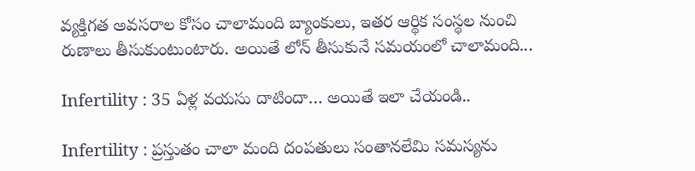వ్యక్తిగత అవసరాల కోసం చాలామంది బ్యాంకులు, ఇతర ఆర్థిక సంస్థల నుంచి రుణాలు తీసుకుంటుంటారు. అయితే లోన్ తీసుకునే సమయంలో చాలామంది...

Infertility : 35 ఏళ్ల వయసు దాటిందా… అయితే ఇలా చేయండి..

Infertility : ప్రస్తుతం చాలా మంది దంపతులు సంతానలేమి సమస్యను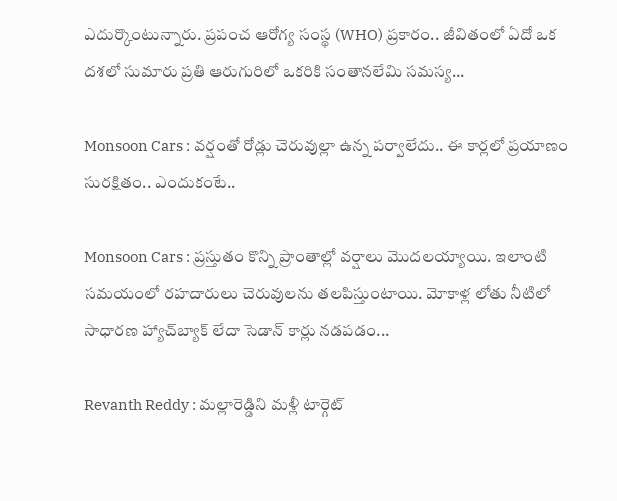ఎదుర్కొంటున్నారు. ప్రపంచ ఆరోగ్య సంస్థ (WHO) ప్రకారం.. జీవితంలో ఏదో ఒక దశలో సుమారు ప్రతి ఆరుగురిలో ఒకరికి సంతానలేమి సమస్య...

Monsoon Cars : వర్షంతో రోడ్లు చెరువుల్లా ఉన్న పర్వాలేదు.. ఈ కార్లలో ప్రయాణం సురక్షితం.. ఎందుకంటే..

Monsoon Cars : ప్రస్తుతం కొన్ని ప్రాంతాల్లో వర్షాలు మొదలయ్యాయి. ఇలాంటి సమయంలో రహదారులు చెరువులను తలపిస్తుంటాయి. మోకాళ్ల లోతు నీటిలో సాధారణ హ్యాచ్‌బ్యాక్ లేదా సెడాన్ కార్లు నడపడం...

Revanth Reddy : మల్లారెడ్డిని మళ్లీ టార్గెట్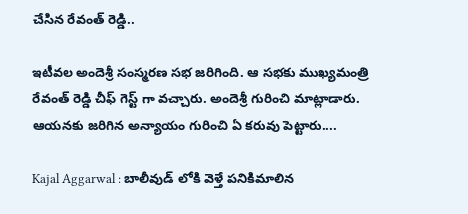చేసిన రేవంత్ రెడ్డి..

ఇటీవల అందెశ్రీ సంస్మరణ సభ జరిగింది. ఆ సభకు ముఖ్యమంత్రి రేవంత్ రెడ్డి చీఫ్ గెస్ట్ గా వచ్చారు. అందెశ్రీ గురించి మాట్లాడారు. ఆయనకు జరిగిన అన్యాయం గురించి ఏ కరువు పెట్టారు....

Kajal Aggarwal : బాలీవుడ్ లోకి వెళ్తే పనికిమాలిన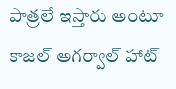పాత్రలే ఇస్తారు అంటూ కాజల్ అగర్వాల్ హాట్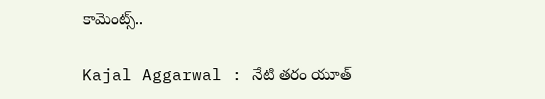కామెంట్స్..

Kajal Aggarwal : నేటి తరం యూత్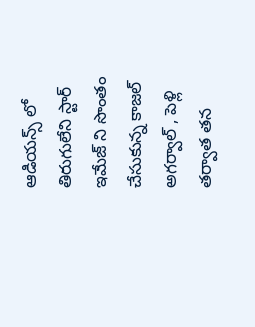ఆడియన్స్ లో తిరుగులేని స్టార్ ఇమేజ్ ని సొంతం చేసుకున్న కాజల్ అగర్వాల్ , పెళ్లి తర్వాత తన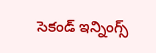సెకండ్ ఇన్నింగ్స్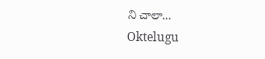ని చాలా...
Oktelugu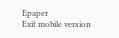Epaper
Exit mobile version